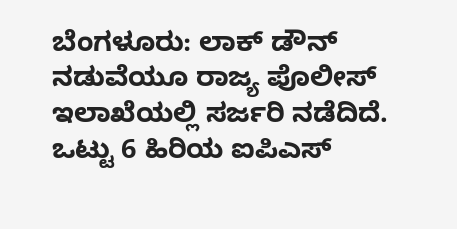ಬೆಂಗಳೂರು: ಲಾಕ್ ಡೌನ್ ನಡುವೆಯೂ ರಾಜ್ಯ ಪೊಲೀಸ್ ಇಲಾಖೆಯಲ್ಲಿ ಸರ್ಜರಿ ನಡೆದಿದೆ. ಒಟ್ಟು 6 ಹಿರಿಯ ಐಪಿಎಸ್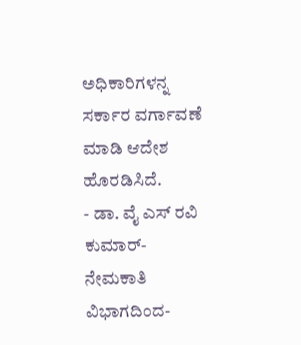ಅಧಿಕಾರಿಗಳನ್ನ ಸರ್ಕಾರ ವರ್ಗಾವಣೆ ಮಾಡಿ ಆದೇಶ ಹೊರಡಿಸಿದೆ.
- ಡಾ. ವೈ ಎಸ್ ರವಿ ಕುಮಾರ್- ನೇಮಕಾತಿ ವಿಭಾಗದಿಂದ-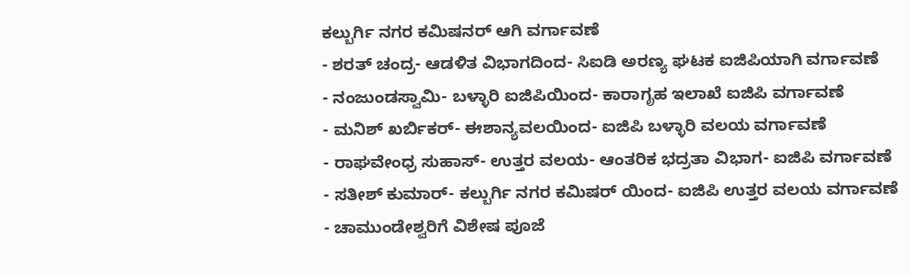ಕಲ್ಬುರ್ಗಿ ನಗರ ಕಮಿಷನರ್ ಆಗಿ ವರ್ಗಾವಣೆ
- ಶರತ್ ಚಂದ್ರ- ಆಡಳಿತ ವಿಭಾಗದಿಂದ- ಸಿಐಡಿ ಅರಣ್ಯ ಘಟಕ ಐಜಿಪಿಯಾಗಿ ವರ್ಗಾವಣೆ
- ನಂಜುಂಡಸ್ವಾಮಿ- ಬಳ್ಳಾರಿ ಐಜಿಪಿಯಿಂದ- ಕಾರಾಗೃಹ ಇಲಾಖೆ ಐಜಿಪಿ ವರ್ಗಾವಣೆ
- ಮನಿಶ್ ಖರ್ಬಿಕರ್- ಈಶಾನ್ಯವಲಯಿಂದ- ಐಜಿಪಿ ಬಳ್ಳಾರಿ ವಲಯ ವರ್ಗಾವಣೆ
- ರಾಘವೇಂಧ್ರ ಸುಹಾಸ್- ಉತ್ತರ ವಲಯ- ಆಂತರಿಕ ಭದ್ರತಾ ವಿಭಾಗ- ಐಜಿಪಿ ವರ್ಗಾವಣೆ
- ಸತೀಶ್ ಕುಮಾರ್- ಕಲ್ಬುರ್ಗಿ ನಗರ ಕಮಿಷರ್ ಯಿಂದ- ಐಜಿಪಿ ಉತ್ತರ ವಲಯ ವರ್ಗಾವಣೆ
- ಚಾಮುಂಡೇಶ್ವರಿಗೆ ವಿಶೇಷ ಪೂಜೆ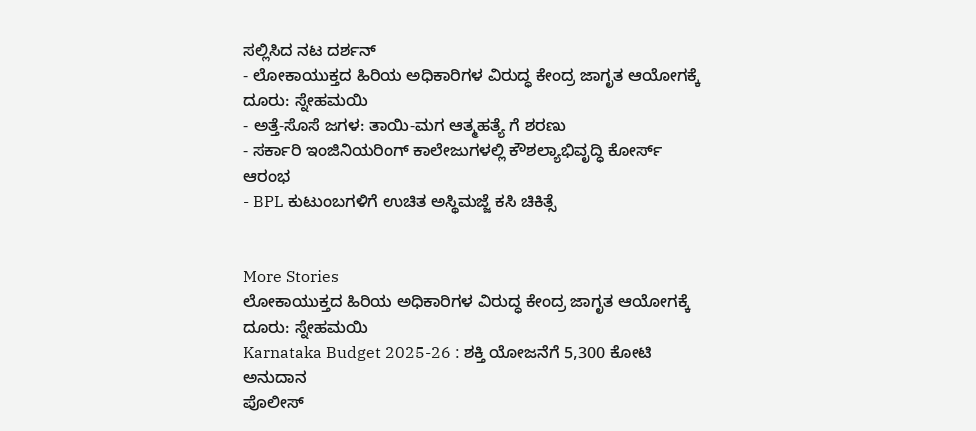ಸಲ್ಲಿಸಿದ ನಟ ದರ್ಶನ್
- ಲೋಕಾಯುಕ್ತದ ಹಿರಿಯ ಅಧಿಕಾರಿಗಳ ವಿರುದ್ಧ ಕೇಂದ್ರ ಜಾಗೃತ ಆಯೋಗಕ್ಕೆ ದೂರು: ಸ್ನೇಹಮಯಿ
- ಅತ್ತೆ-ಸೊಸೆ ಜಗಳ: ತಾಯಿ-ಮಗ ಆತ್ಮಹತ್ಯೆ ಗೆ ಶರಣು
- ಸರ್ಕಾರಿ ಇಂಜಿನಿಯರಿಂಗ್ ಕಾಲೇಜುಗಳಲ್ಲಿ ಕೌಶಲ್ಯಾಭಿವೃದ್ಧಿ ಕೋರ್ಸ್ ಆರಂಭ
- BPL ಕುಟುಂಬಗಳಿಗೆ ಉಚಿತ ಅಸ್ಥಿಮಜ್ಜೆ ಕಸಿ ಚಿಕಿತ್ಸೆ


More Stories
ಲೋಕಾಯುಕ್ತದ ಹಿರಿಯ ಅಧಿಕಾರಿಗಳ ವಿರುದ್ಧ ಕೇಂದ್ರ ಜಾಗೃತ ಆಯೋಗಕ್ಕೆ ದೂರು: ಸ್ನೇಹಮಯಿ
Karnataka Budget 2025-26 : ಶಕ್ತಿ ಯೋಜನೆಗೆ 5,300 ಕೋಟಿ ಅನುದಾನ
ಪೊಲೀಸ್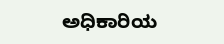ಅಧಿಕಾರಿಯ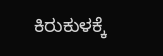ಕಿರುಕುಳಕ್ಕೆ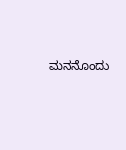ಮನನೊಂದು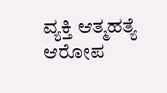ವ್ಯಕ್ತಿ ಆತ್ಮಹತ್ಯೆ ಆರೋಪ